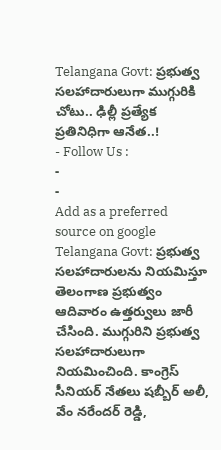Telangana Govt: ప్రభుత్వ సలహాదారులుగా ముగ్గురికి చోటు.. ఢిల్లీ ప్రత్యేక ప్రతినిధిగా ఆనేత..!
- Follow Us :
-
-
Add as a preferred
source on google
Telangana Govt: ప్రభుత్వ సలహాదారులను నియమిస్తూ తెలంగాణ ప్రభుత్వం ఆదివారం ఉత్తర్వులు జారీ చేసింది. ముగ్గురిని ప్రభుత్వ సలహాదారులుగా నియమించింది. కాంగ్రెస్ సీనియర్ నేతలు షబ్బీర్ అలీ, వేం నరేందర్ రెడ్డి,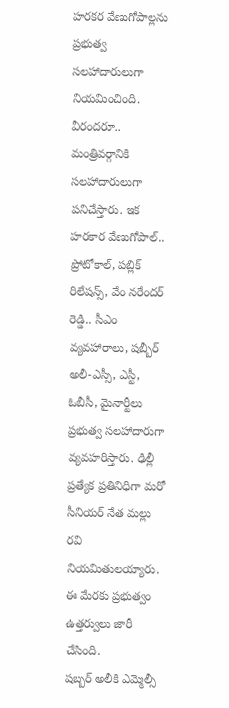హరకర వేణుగోపాల్లను ప్రభుత్వ సలహాదారులుగా నియమించింది. వీరందరూ.. మంత్రివర్గానికి సలహాదారులుగా పనిచేస్తారు. ఇక హరకార వేణుగోపాల్.. ప్రోటోకాల్, పబ్లిక్ రిలేషన్స్, వేం నరేందర్ రెడ్డి.. సీఎం వ్యవహారాలు, షబ్బీర్ అలీ-ఎస్సీ, ఎస్టీ, ఓబీసీ, మైనార్టీలు ప్రభుత్వ సలహాదారుగా వ్యవహరిస్తారు. ఢిల్లీ ప్రత్యేక ప్రతినిధిగా మరో సీనియర్ నేత మల్లు రవి నియమితులయ్యారు. ఈ మేరకు ప్రభుత్వం ఉత్తర్వులు జారీ చేసింది.
షబ్బర్ అలీకి ఎమ్మెల్సీ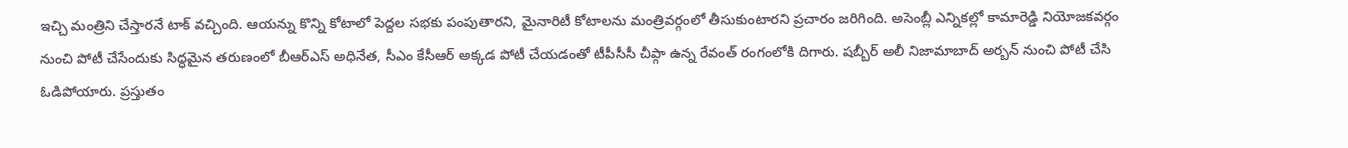ఇచ్చి మంత్రిని చేస్తారనే టాక్ వచ్చింది. ఆయన్ను కొన్ని కోటాలో పెద్దల సభకు పంపుతారని, మైనారిటీ కోటాలను మంత్రివర్గంలో తీసుకుంటారని ప్రచారం జరిగింది. అసెంబ్లీ ఎన్నికల్లో కామారెడ్డి నియోజకవర్గం నుంచి పోటీ చేసేందుకు సిద్ధమైన తరుణంలో బీఆర్ఎస్ అధినేత, సీఎం కేసీఆర్ అక్కడ పోటీ చేయడంతో టీపీసీసీ చీప్గా ఉన్న రేవంత్ రంగంలోకి దిగారు. షబ్బీర్ అలీ నిజామాబాద్ అర్బన్ నుంచి పోటీ చేసి ఓడిపోయారు. ప్రస్తుతం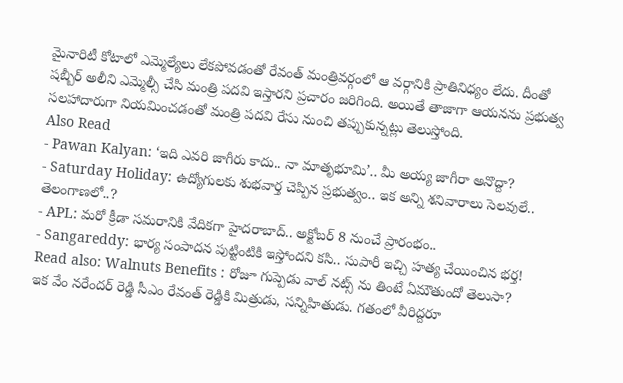మైనారిటీ కోటాలో ఎమ్మెల్యేలు లేకపోవడంతో రేవంత్ మంత్రివర్గంలో ఆ వర్గానికి ప్రాతినిధ్యం లేదు. దీంతో షబ్బీర్ అలీని ఎమ్మెల్సీ చేసి మంత్రి పదవి ఇస్తారని ప్రచారం జరిగింది. అయితే తాజాగా ఆయనను ప్రభుత్వ సలహాదారుగా నియమించడంతో మంత్రి పదవి రేసు నుంచి తప్పుకున్నట్లు తెలుస్తోంది.
Also Read
- Pawan Kalyan: ‘ఇది ఎవరి జాగీరు కాదు.. నా మాతృభూమి’.. మీ అయ్య జాగీరా అనొద్దా?
- Saturday Holiday: ఉద్యోగులకు శుభవార్త చెప్పిన ప్రభుత్వం.. ఇక అన్ని శనివారాలు సెలవులే.. తెలంగాణలో..?
- APL: మరో క్రీడా సమరానికి వేదికగా హైదరాబాద్.. అక్టోబర్ 8 నుంచే ప్రారంభం..
- Sangareddy: భార్య సంపాదన పుట్టింటికి ఇస్తోందని కసి.. సుపారీ ఇచ్చి హత్య చేయించిన భర్త!
Read also: Walnuts Benefits : రోజూ గుప్పెడు వాల్ నట్స్ ను తింటే ఏమౌతుందో తెలుసా?
ఇక వేం నరేందర్ రెడ్డి సీఎం రేవంత్ రెడ్డికి మిత్రుడు, సన్నిహితుడు. గతంలో వీరిద్దరూ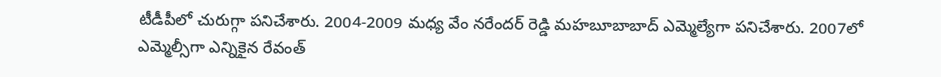టీడీపీలో చురుగ్గా పనిచేశారు. 2004-2009 మధ్య వేం నరేందర్ రెడ్డి మహబూబాబాద్ ఎమ్మెల్యేగా పనిచేశారు. 2007లో ఎమ్మెల్సీగా ఎన్నికైన రేవంత్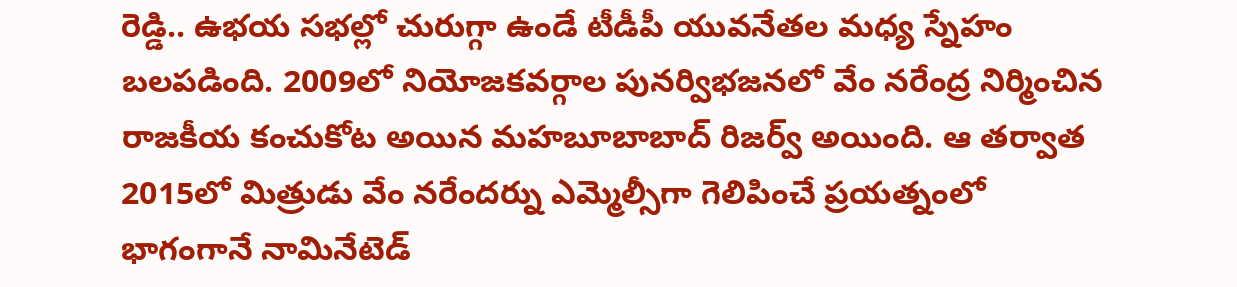రెడ్డి.. ఉభయ సభల్లో చురుగ్గా ఉండే టీడీపీ యువనేతల మధ్య స్నేహం బలపడింది. 2009లో నియోజకవర్గాల పునర్విభజనలో వేం నరేంద్ర నిర్మించిన రాజకీయ కంచుకోట అయిన మహబూబాబాద్ రిజర్వ్ అయింది. ఆ తర్వాత 2015లో మిత్రుడు వేం నరేందర్ను ఎమ్మెల్సీగా గెలిపించే ప్రయత్నంలో భాగంగానే నామినేటెడ్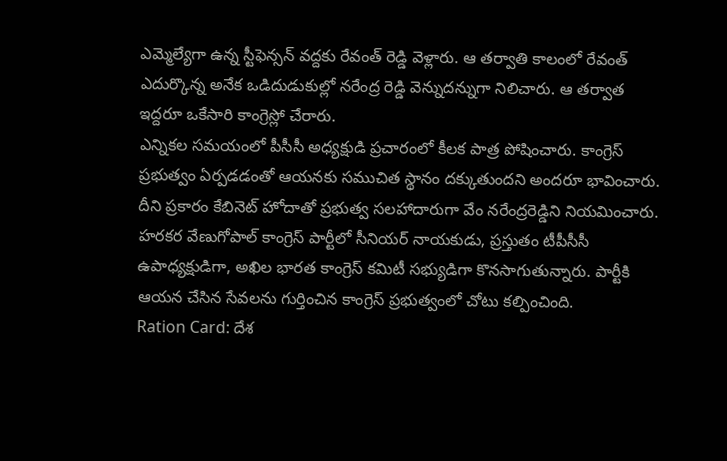ఎమ్మెల్యేగా ఉన్న స్టీఫెన్సన్ వద్దకు రేవంత్ రెడ్డి వెళ్లారు. ఆ తర్వాతి కాలంలో రేవంత్ ఎదుర్కొన్న అనేక ఒడిదుడుకుల్లో నరేంద్ర రెడ్డి వెన్నుదన్నుగా నిలిచారు. ఆ తర్వాత ఇద్దరూ ఒకేసారి కాంగ్రెస్లో చేరారు.
ఎన్నికల సమయంలో పీసీసీ అధ్యక్షుడి ప్రచారంలో కీలక పాత్ర పోషించారు. కాంగ్రెస్ ప్రభుత్వం ఏర్పడడంతో ఆయనకు సముచిత స్థానం దక్కుతుందని అందరూ భావించారు. దీని ప్రకారం కేబినెట్ హోదాతో ప్రభుత్వ సలహాదారుగా వేం నరేంద్రరెడ్డిని నియమించారు. హరకర వేణుగోపాల్ కాంగ్రెస్ పార్టీలో సీనియర్ నాయకుడు, ప్రస్తుతం టీపీసీసీ ఉపాధ్యక్షుడిగా, అఖిల భారత కాంగ్రెస్ కమిటీ సభ్యుడిగా కొనసాగుతున్నారు. పార్టీకి ఆయన చేసిన సేవలను గుర్తించిన కాంగ్రెస్ ప్రభుత్వంలో చోటు కల్పించింది.
Ration Card: దేశ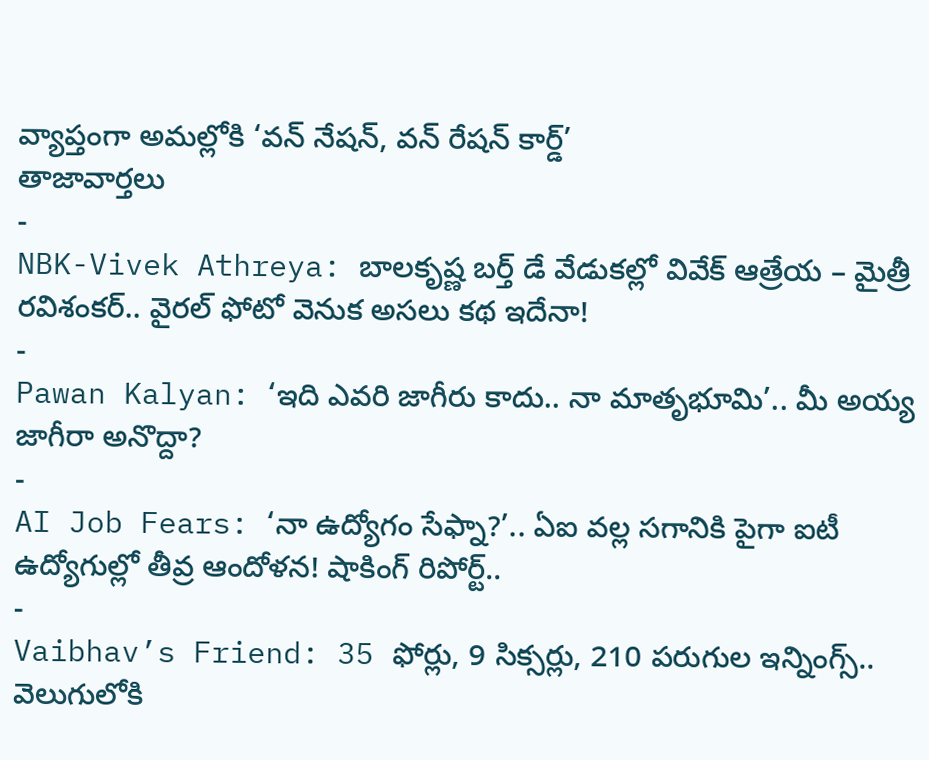వ్యాప్తంగా అమల్లోకి ‘వన్ నేషన్, వన్ రేషన్ కార్డ్’
తాజావార్తలు
-
NBK-Vivek Athreya: బాలకృష్ణ బర్త్ డే వేడుకల్లో వివేక్ ఆత్రేయ – మైత్రీ రవిశంకర్.. వైరల్ ఫోటో వెనుక అసలు కథ ఇదేనా!
-
Pawan Kalyan: ‘ఇది ఎవరి జాగీరు కాదు.. నా మాతృభూమి’.. మీ అయ్య జాగీరా అనొద్దా?
-
AI Job Fears: ‘నా ఉద్యోగం సేఫ్నా?’.. ఏఐ వల్ల సగానికి పైగా ఐటీ ఉద్యోగుల్లో తీవ్ర ఆందోళన! షాకింగ్ రిపోర్ట్..
-
Vaibhav’s Friend: 35 ఫోర్లు, 9 సిక్సర్లు, 210 పరుగుల ఇన్నింగ్స్.. వెలుగులోకి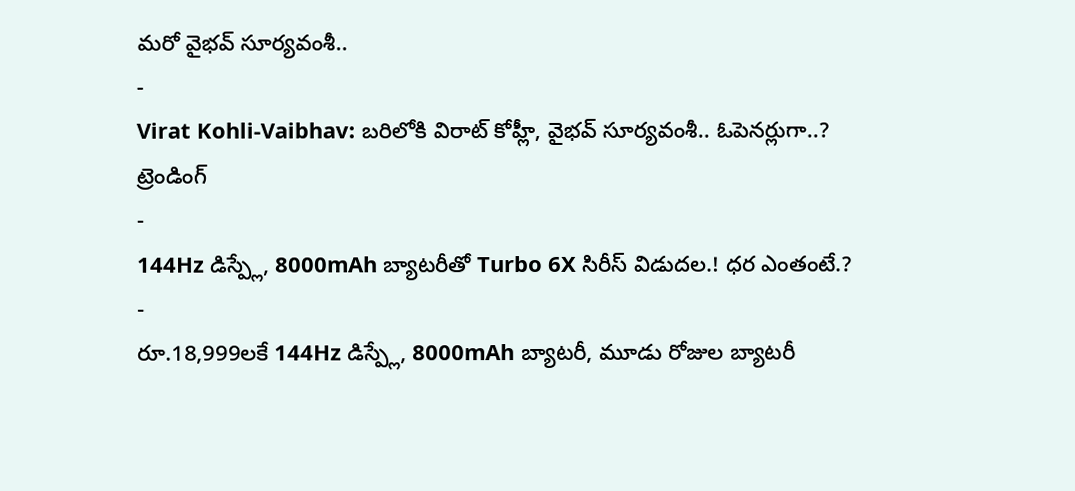మరో వైభవ్ సూర్యవంశీ..
-
Virat Kohli-Vaibhav: బరిలోకి విరాట్ కోహ్లీ, వైభవ్ సూర్యవంశీ.. ఓపెనర్లుగా..?
ట్రెండింగ్
-
144Hz డిస్ప్లే, 8000mAh బ్యాటరీతో Turbo 6X సిరీస్ విడుదల.! ధర ఎంతంటే.?
-
రూ.18,999లకే 144Hz డిస్ప్లే, 8000mAh బ్యాటరీ, మూడు రోజుల బ్యాటరీ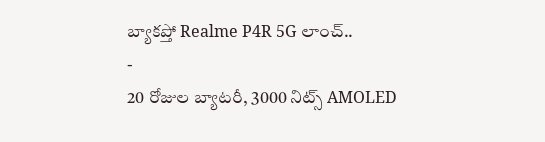బ్యాకప్తో Realme P4R 5G లాంచ్..
-
20 రోజుల బ్యాటరీ, 3000 నిట్స్ AMOLED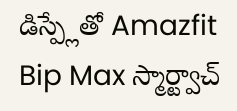డిస్ప్లేతో Amazfit Bip Max స్మార్ట్వాచ్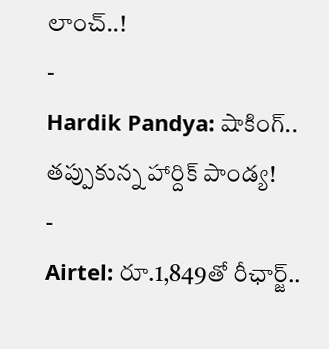లాంచ్..!
-
Hardik Pandya: షాకింగ్.. తప్పుకున్న హార్దిక్ పాండ్య!
-
Airtel: రూ.1,849తో రీఛార్జ్..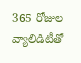365 రోజుల వ్యాలిడిటీతో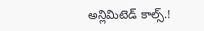అన్లిమిటెడ్ కాల్స్.!